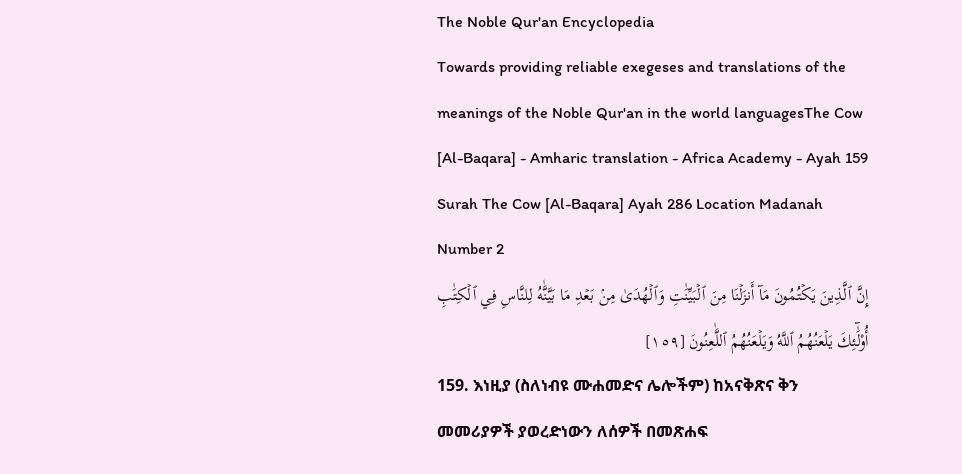The Noble Qur'an Encyclopedia
Towards providing reliable exegeses and translations of the meanings of the Noble Qur'an in the world languagesThe Cow [Al-Baqara] - Amharic translation - Africa Academy - Ayah 159
Surah The Cow [Al-Baqara] Ayah 286 Location Madanah Number 2
إِنَّ ٱلَّذِينَ يَكۡتُمُونَ مَآ أَنزَلۡنَا مِنَ ٱلۡبَيِّنَٰتِ وَٱلۡهُدَىٰ مِنۢ بَعۡدِ مَا بَيَّنَّٰهُ لِلنَّاسِ فِي ٱلۡكِتَٰبِ أُوْلَٰٓئِكَ يَلۡعَنُهُمُ ٱللَّهُ وَيَلۡعَنُهُمُ ٱللَّٰعِنُونَ [١٥٩]
159. እነዚያ (ስለነብዩ ሙሐመድና ሌሎችም) ከአናቅጽና ቅን መመሪያዎች ያወረድነውን ለሰዎች በመጽሐፍ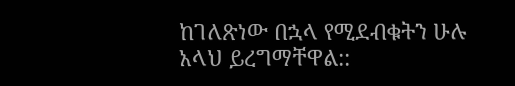ከገለጽነው በኋላ የሚደብቁትን ሁሉ አላህ ይረግማቸዋል::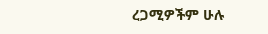ረጋሚዎችም ሁሉ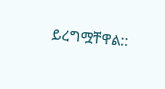ይረግሟቸዋል::